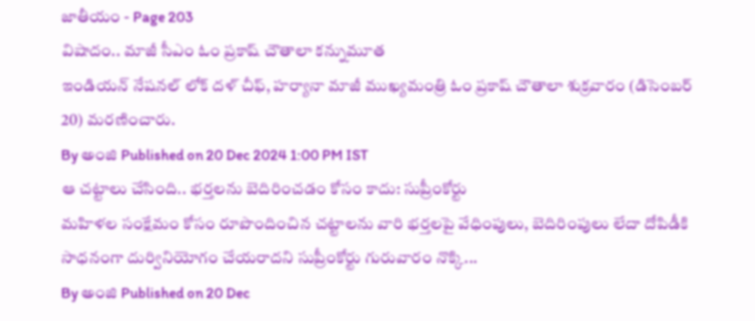జాతీయం - Page 203
విషాదం.. మాజీ సీఎం ఓం ప్రకాష్ చౌతాలా కన్నుమూత
ఇండియన్ నేషనల్ లోక్ దళ్ చీఫ్, హర్యానా మాజీ ముఖ్యమంత్రి ఓం ప్రకాష్ చౌతాలా శుక్రవారం (డిసెంబర్ 20) మరణించారు.
By అంజి Published on 20 Dec 2024 1:00 PM IST
ఆ చట్టాలు చేసింది.. భర్తలను బెదిరించడం కోసం కాదు: సుప్రీంకోర్టు
మహిళల సంక్షేమం కోసం రూపొందించిన చట్టాలను వారి భర్తలపై వేధింపులు, బెదిరింపులు లేదా దోపిడీకి సాధనంగా దుర్వినియోగం చేయరాదని సుప్రీంకోర్టు గురువారం నొక్కి...
By అంజి Published on 20 Dec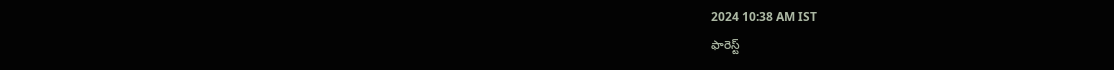2024 10:38 AM IST
ఫారెస్ట్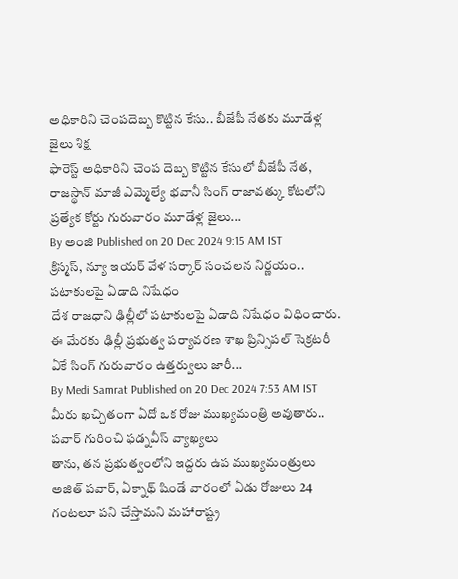అధికారిని చెంపదెబ్బ కొట్టిన కేసు.. బీజేపీ నేతకు మూడేళ్ల జైలు శిక్ష
ఫారెస్ట్ అధికారిని చెంప దెబ్బ కొట్టిన కేసులో బీజేపీ నేత, రాజస్థాన్ మాజీ ఎమ్మెల్యే భవానీ సింగ్ రాజావత్కు కోటలోని ప్రత్యేక కోర్టు గురువారం మూడేళ్ల జైలు...
By అంజి Published on 20 Dec 2024 9:15 AM IST
క్రిస్మస్, న్యూ ఇయర్ వేళ సర్కార్ సంచలన నిర్ణయం.. పటాకులపై ఏడాది నిషేధం
దేశ రాజధాని ఢిల్లీలో పటాకులపై ఏడాది నిషేధం విధించారు. ఈ మేరకు ఢిల్లీ ప్రభుత్వ పర్యావరణ శాఖ ప్రిన్సిపల్ సెక్రటరీ ఏకే సింగ్ గురువారం ఉత్తర్వులు జారీ...
By Medi Samrat Published on 20 Dec 2024 7:53 AM IST
మీరు ఖచ్చితంగా ఏదో ఒక రోజు ముఖ్యమంత్రి అవుతారు.. పవార్ గురించి ఫడ్నవీస్ వ్యాఖ్యలు
తాను, తన ప్రభుత్వంలోని ఇద్దరు ఉప ముఖ్యమంత్రులు అజిత్ పవార్, ఏక్నాథ్ షిండే వారంలో ఏడు రోజులు 24 గంటలూ పని చేస్తామని మహారాష్ట్ర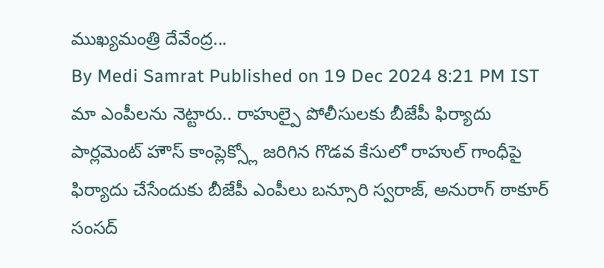ముఖ్యమంత్రి దేవేంద్ర...
By Medi Samrat Published on 19 Dec 2024 8:21 PM IST
మా ఎంపీలను నెట్టారు.. రాహుల్పై పోలీసులకు బీజేపీ ఫిర్యాదు
పార్లమెంట్ హౌస్ కాంప్లెక్స్లో జరిగిన గొడవ కేసులో రాహుల్ గాంధీపై ఫిర్యాదు చేసేందుకు బీజేపీ ఎంపీలు బన్సూరి స్వరాజ్, అనురాగ్ ఠాకూర్ సంసద్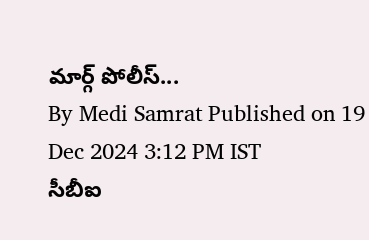మార్గ్ పోలీస్...
By Medi Samrat Published on 19 Dec 2024 3:12 PM IST
సీబీఐ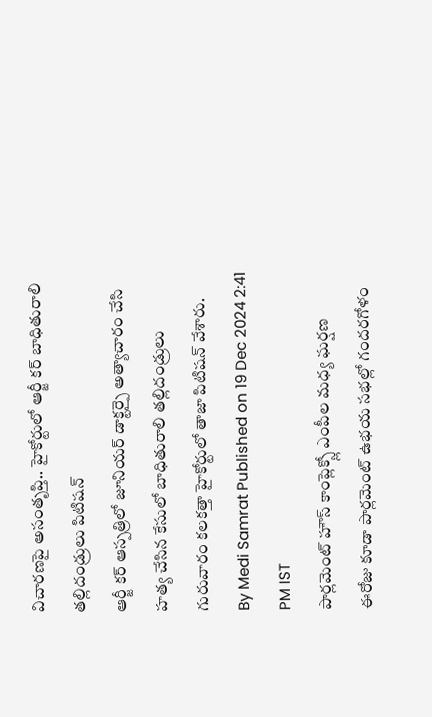విచారణపై అసంతృప్తి.. హైకోర్టులో ఆర్జీ కర్ బాధితురాలి తల్లిదండ్రులు పిటిషన్
ఆర్జీ కర్ ఆస్పత్రిలో జూనియర్ డాక్టర్పై అత్యాచారం చేసి హత్య చేసిన కేసులో బాధితురాలి తల్లిదండ్రులు గురువారం కలకత్తా హైకోర్టులో తాజా పిటిషన్ వేశారు.
By Medi Samrat Published on 19 Dec 2024 2:41 PM IST
పార్లమెంట్ హౌస్ కాంప్లెక్స్లో ఎంపీల మధ్య ఘర్షణ
ఈరోజు కూడా పార్లమెంట్ ఉభయ సభల్లో గందరగోళం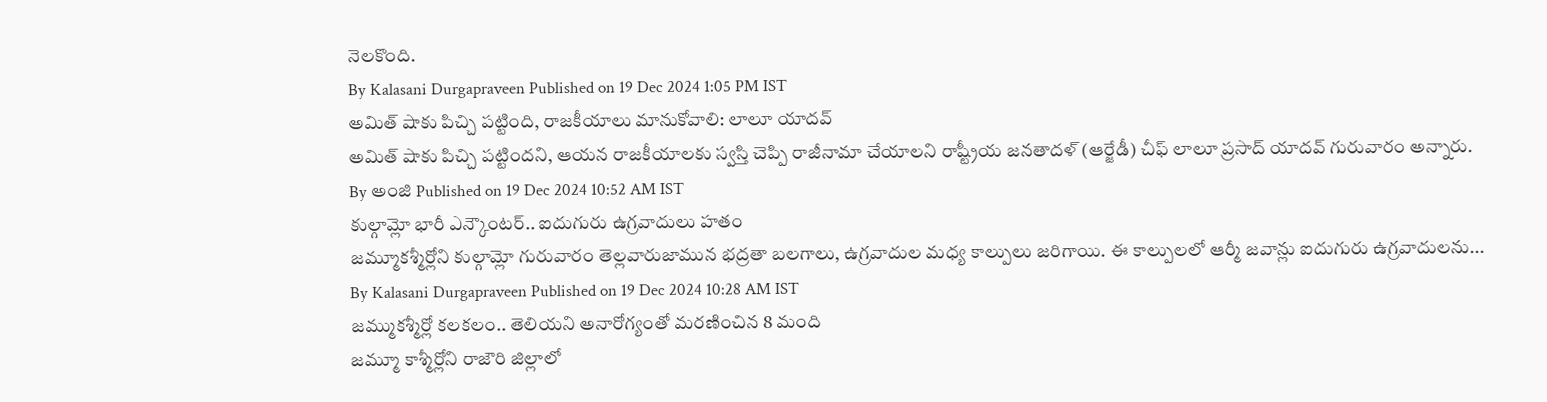నెలకొంది.
By Kalasani Durgapraveen Published on 19 Dec 2024 1:05 PM IST
అమిత్ షాకు పిచ్చి పట్టింది, రాజకీయాలు మానుకోవాలి: లాలూ యాదవ్
అమిత్ షాకు పిచ్చి పట్టిందని, ఆయన రాజకీయాలకు స్వస్తి చెప్పి రాజీనామా చేయాలని రాష్ట్రీయ జనతాదళ్ (ఆర్జేడీ) చీఫ్ లాలూ ప్రసాద్ యాదవ్ గురువారం అన్నారు.
By అంజి Published on 19 Dec 2024 10:52 AM IST
కుల్గామ్లో భారీ ఎన్కౌంటర్.. ఐదుగురు ఉగ్రవాదులు హతం
జమ్మూకశ్మీర్లోని కుల్గామ్లో గురువారం తెల్లవారుజామున భద్రతా బలగాలు, ఉగ్రవాదుల మధ్య కాల్పులు జరిగాయి. ఈ కాల్పులలో ఆర్మీ జవాన్లు ఐదుగురు ఉగ్రవాదులను...
By Kalasani Durgapraveen Published on 19 Dec 2024 10:28 AM IST
జమ్ముకశ్మీర్లో కలకలం.. తెలియని అనారోగ్యంతో మరణించిన 8 మంది
జమ్మూ కాశ్మీర్లోని రాజౌరి జిల్లాలో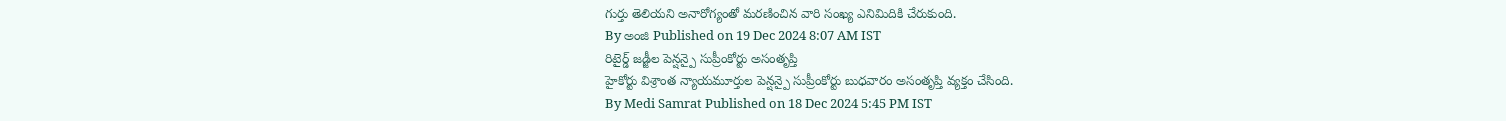గుర్తు తెలియని అనారోగ్యంతో మరణించిన వారి సంఖ్య ఎనిమిదికి చేరుకుంది.
By అంజి Published on 19 Dec 2024 8:07 AM IST
రిటైర్డ్ జడ్జీల పెన్షన్పై సుప్రీంకోర్టు అసంతృప్తి
హైకోర్టు విశ్రాంత న్యాయమూర్తుల పెన్షన్పై సుప్రీంకోర్టు బుధవారం అసంతృప్తి వ్యక్తం చేసింది.
By Medi Samrat Published on 18 Dec 2024 5:45 PM IST